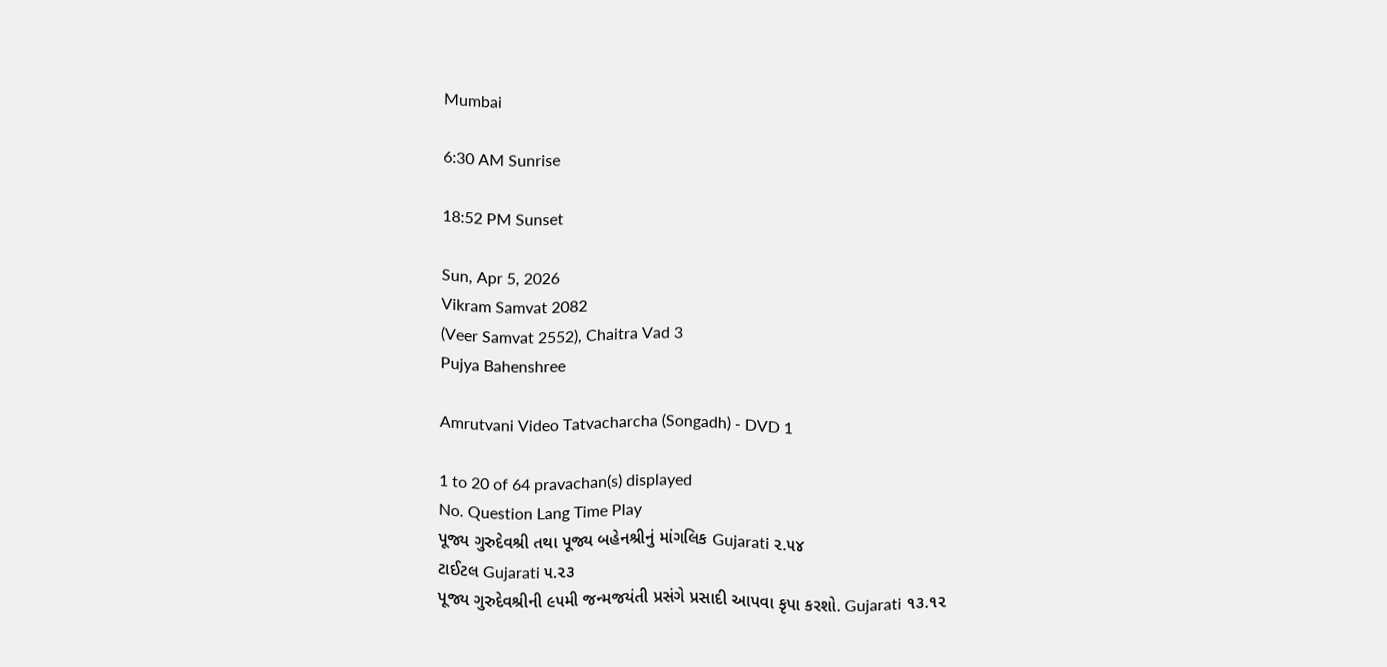Mumbai

6:30 AM Sunrise

18:52 PM Sunset

Sun, Apr 5, 2026
Vikram Samvat 2082
(Veer Samvat 2552), Chaitra Vad 3
Pujya Bahenshree

Amrutvani Video Tatvacharcha (Songadh) - DVD 1

1 to 20 of 64 pravachan(s) displayed
No. Question Lang Time Play
પૂજ્ય ગુરુદેવશ્રી તથા પૂજ્ય બહેનશ્રીનું માંગલિક Gujarati ૨.૫૪
ટાઈટલ Gujarati ૫.૨૩
પૂજ્ય ગુરુદેવશ્રીની ૯૫મી જન્મજયંતી પ્રસંગે પ્રસાદી આપવા કૃપા કરશો. Gujarati ૧૩.૧૨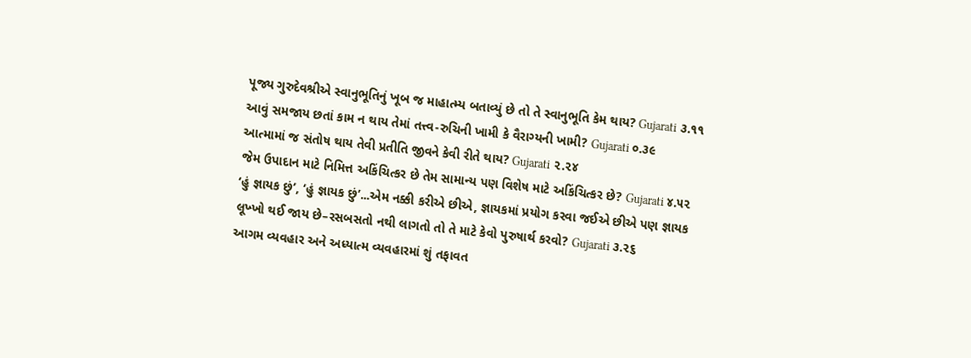પૂજ્ય ગુરુદેવશ્રીએ સ્વાનુભૂતિનું ખૂબ જ માહાત્મ્ય બતાવ્યું છે તો તે સ્વાનુભૂતિ કેમ થાય? Gujarati ૩.૧૧
આવું સમજાય છતાં કામ ન થાય તેમાં તત્ત્વ-રુચિની ખામી કે વૈરાગ્યની ખામી? Gujarati ૦.૩૯
આત્મામાં જ સંતોષ થાય તેવી પ્રતીતિ જીવને કેવી રીતે થાય? Gujarati ૨.૨૪
જેમ ઉપાદાન માટે નિમિત્ત અકિંચિત્કર છે તેમ સામાન્ય પણ વિશેષ માટે અકિંચિત્કર છે? Gujarati ૪.૫૨
‘હું જ્ઞાયક છું’, ‘હું જ્ઞાયક છું’...એમ નક્કી કરીએ છીએ, જ્ઞાયકમાં પ્રયોગ કરવા જઈએ છીએ પણ જ્ઞાયક લૂખ્ખો થઈ જાય છે–રસબસતો નથી લાગતો તો તે માટે કેવો પુરુષાર્થ કરવો? Gujarati ૩.૨૬
આગમ વ્યવહાર અને અધ્યાત્મ વ્યવહારમાં શું તફાવત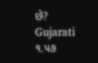છે? Gujarati ૧.૫૭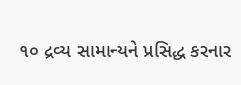૧૦ દ્રવ્ય સામાન્યને પ્રસિદ્ધ કરનાર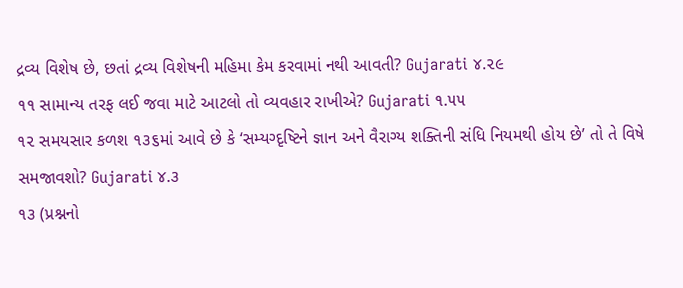દ્રવ્ય વિશેષ છે, છતાં દ્રવ્ય વિશેષની મહિમા કેમ કરવામાં નથી આવતી? Gujarati ૪.૨૯
૧૧ સામાન્ય તરફ લઈ જવા માટે આટલો તો વ્યવહાર રાખીએ? Gujarati ૧.૫૫
૧૨ સમયસાર કળશ ૧૩૬માં આવે છે કે ‘સમ્યગ્દૃષ્ટિને જ્ઞાન અને વૈરાગ્ય શક્તિની સંધિ નિયમથી હોય છે’ તો તે વિષે સમજાવશો? Gujarati ૪.૩
૧૩ (પ્રશ્નનો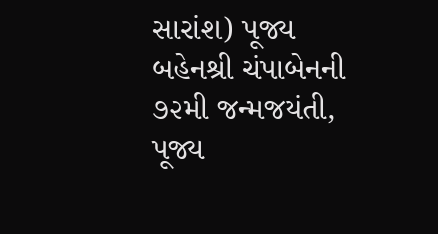સારાંશ) પૂજ્ય બહેનશ્રી ચંપાબેનની ૭૨મી જન્મજયંતી, પૂજ્ય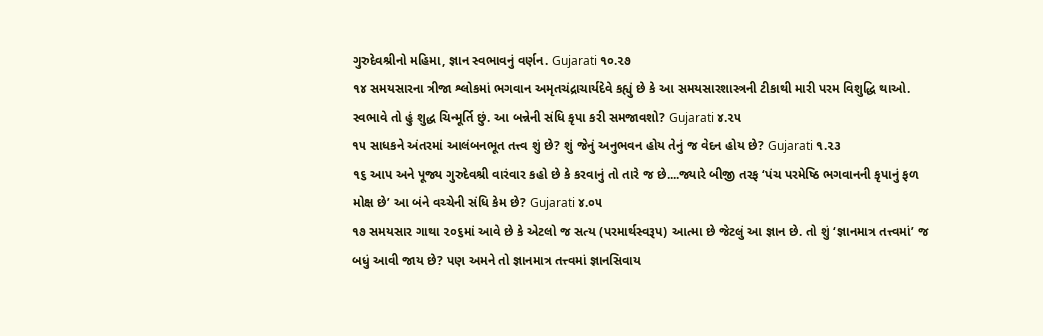ગુરુદેવશ્રીનો મહિમા, જ્ઞાન સ્વભાવનું વર્ણન. Gujarati ૧૦.૨૭
૧૪ સમયસારના ત્રીજા શ્લોકમાં ભગવાન અમૃતચંદ્રાચાર્યદેવે કહ્યું છે કે આ સમયસારશાસ્ત્રની ટીકાથી મારી પરમ વિશુદ્ધિ થાઓ. સ્વભાવે તો હું શુદ્ધ ચિન્મૂર્તિ છું. આ બન્નેની સંધિ કૃપા કરી સમજાવશો? Gujarati ૪.૨૫
૧૫ સાધકને અંતરમાં આલંબનભૂત તત્ત્વ શું છે? શું જેનું અનુભવન હોય તેનું જ વેદન હોય છે? Gujarati ૧.૨૩
૧૬ આપ અને પૂજ્ય ગુરુદેવશ્રી વારંવાર કહો છે કે કરવાનું તો તારે જ છે....જ્યારે બીજી તરફ ‘પંચ પરમેષ્ઠિ ભગવાનની કૃપાનું ફળ મોક્ષ છે’ આ બંને વચ્ચેની સંધિ કેમ છે? Gujarati ૪.૦૫
૧૭ સમયસાર ગાથા ૨૦૬માં આવે છે કે એટલો જ સત્ય (પરમાર્થસ્વરૂપ) આત્મા છે જેટલું આ જ્ઞાન છે. તો શું ‘જ્ઞાનમાત્ર તત્ત્વમાં’ જ બધું આવી જાય છે? પણ અમને તો જ્ઞાનમાત્ર તત્ત્વમાં જ્ઞાનસિવાય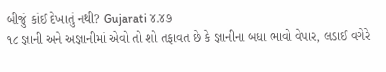બીજું કાંઈ દેખાતું નથી? Gujarati ૪.૪૭
૧૮ જ્ઞાની અને અજ્ઞાનીમાં એવો તો શો તફાવત છે કે જ્ઞાનીના બધા ભાવો વેપાર, લડાઈ વગેરે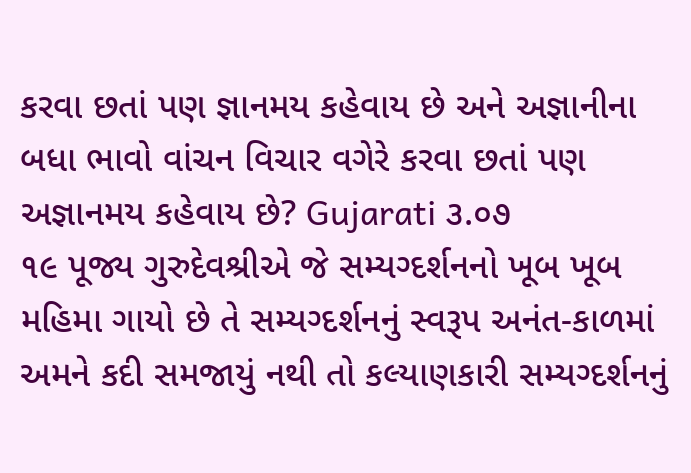કરવા છતાં પણ જ્ઞાનમય કહેવાય છે અને અજ્ઞાનીના બધા ભાવો વાંચન વિચાર વગેરે કરવા છતાં પણ અજ્ઞાનમય કહેવાય છે? Gujarati ૩.૦૭
૧૯ પૂજ્ય ગુરુદેવશ્રીએ જે સમ્યગ્દર્શનનો ખૂબ ખૂબ મહિમા ગાયો છે તે સમ્યગ્દર્શનનું સ્વરૂપ અનંત-કાળમાં અમને કદી સમજાયું નથી તો કલ્યાણકારી સમ્યગ્દર્શનનું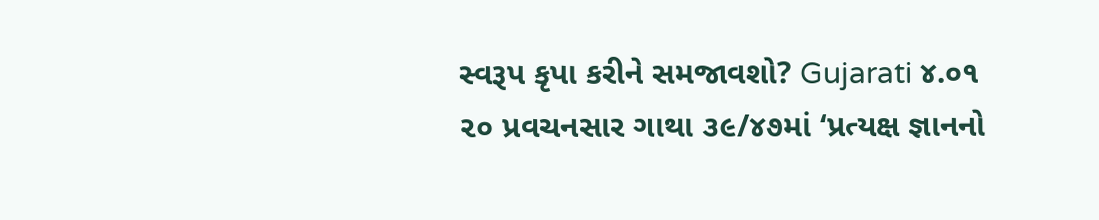સ્વરૂપ કૃપા કરીને સમજાવશો? Gujarati ૪.૦૧
૨૦ પ્રવચનસાર ગાથા ૩૯/૪૭માં ‘પ્રત્યક્ષ જ્ઞાનનો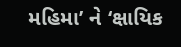મહિમા’ ને ‘ક્ષાયિક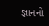જ્ઞાનનો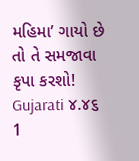મહિમા’ ગાયો છે તો તે સમજાવા કૃપા કરશો! Gujarati ૪.૪૬
1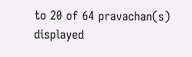to 20 of 64 pravachan(s) displayed